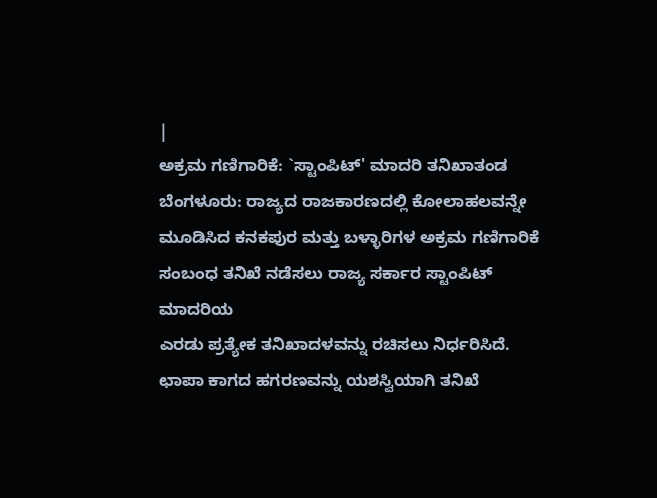|
ಅಕ್ರಮ ಗಣಿಗಾರಿಕೆ: `ಸ್ಟಾಂಪಿಟ್' ಮಾದರಿ ತನಿಖಾತಂಡ
ಬೆಂಗಳೂರು: ರಾಜ್ಯದ ರಾಜಕಾರಣದಲ್ಲಿ ಕೋಲಾಹಲವನ್ನೇ
ಮೂಡಿಸಿದ ಕನಕಪುರ ಮತ್ತು ಬಳ್ಳಾರಿಗಳ ಅಕ್ರಮ ಗಣಿಗಾರಿಕೆ
ಸಂಬಂಧ ತನಿಖೆ ನಡೆಸಲು ರಾಜ್ಯ ಸರ್ಕಾರ ಸ್ಟಾಂಪಿಟ್ ಮಾದರಿಯ
ಎರಡು ಪ್ರತ್ಯೇಕ ತನಿಖಾದಳವನ್ನು ರಚಿಸಲು ನಿರ್ಧರಿಸಿದೆ.
ಛಾಪಾ ಕಾಗದ ಹಗರಣವನ್ನು ಯಶಸ್ವಿಯಾಗಿ ತನಿಖೆ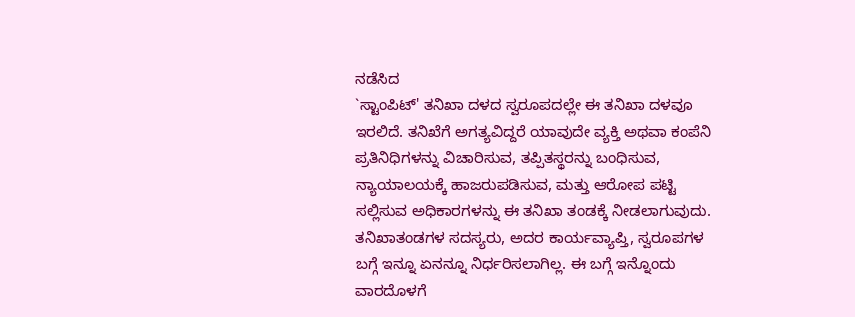ನಡೆಸಿದ
`ಸ್ಟಾಂಪಿಟ್' ತನಿಖಾ ದಳದ ಸ್ವರೂಪದಲ್ಲೇ ಈ ತನಿಖಾ ದಳವೂ
ಇರಲಿದೆ. ತನಿಖೆಗೆ ಅಗತ್ಯವಿದ್ದರೆ ಯಾವುದೇ ವ್ಯಕ್ತಿ ಅಥವಾ ಕಂಪೆನಿ
ಪ್ರತಿನಿಧಿಗಳನ್ನು ವಿಚಾರಿಸುವ, ತಪ್ಪಿತಸ್ಥರನ್ನು ಬಂಧಿಸುವ,
ನ್ಯಾಯಾಲಯಕ್ಕೆ ಹಾಜರುಪಡಿಸುವ, ಮತ್ತು ಆರೋಪ ಪಟ್ಟಿ
ಸಲ್ಲಿಸುವ ಅಧಿಕಾರಗಳನ್ನು ಈ ತನಿಖಾ ತಂಡಕ್ಕೆ ನೀಡಲಾಗುವುದು.
ತನಿಖಾತಂಡಗಳ ಸದಸ್ಯರು, ಅದರ ಕಾರ್ಯವ್ಯಾಪ್ತಿ, ಸ್ವರೂಪಗಳ
ಬಗ್ಗೆ ಇನ್ನೂ ಏನನ್ನೂ ನಿರ್ಧರಿಸಲಾಗಿಲ್ಲ. ಈ ಬಗ್ಗೆ ಇನ್ನೊಂದು
ವಾರದೊಳಗೆ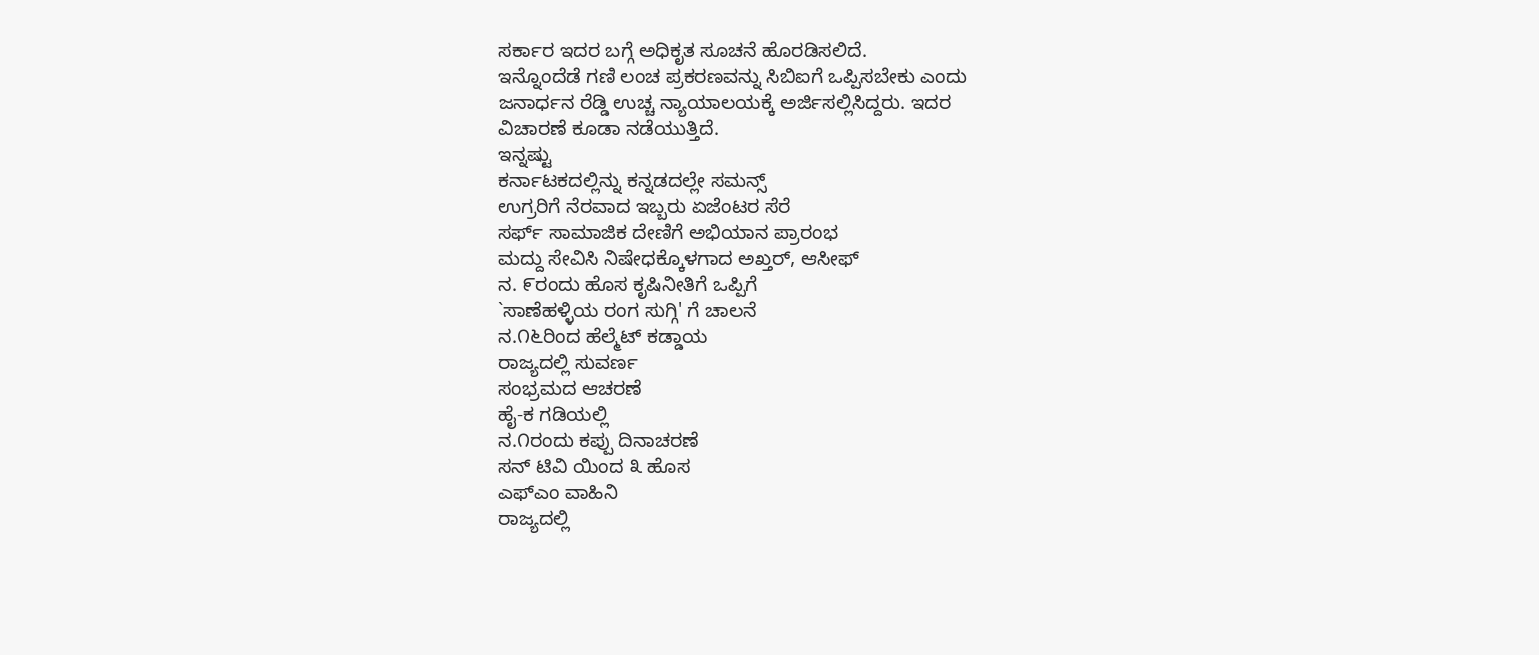ಸರ್ಕಾರ ಇದರ ಬಗ್ಗೆ ಅಧಿಕೃತ ಸೂಚನೆ ಹೊರಡಿಸಲಿದೆ.
ಇನ್ನೊಂದೆಡೆ ಗಣಿ ಲಂಚ ಪ್ರಕರಣವನ್ನು ಸಿಬಿಐಗೆ ಒಪ್ಪಿಸಬೇಕು ಎಂದು
ಜನಾರ್ಧನ ರೆಡ್ಡಿ ಉಚ್ಚ ನ್ಯಾಯಾಲಯಕ್ಕೆ ಅರ್ಜಿಸಲ್ಲಿಸಿದ್ದರು. ಇದರ
ವಿಚಾರಣೆ ಕೂಡಾ ನಡೆಯುತ್ತಿದೆ.
ಇನ್ನಷ್ಟು
ಕರ್ನಾಟಕದಲ್ಲಿನ್ನು ಕನ್ನಡದಲ್ಲೇ ಸಮನ್ಸ್
ಉಗ್ರರಿಗೆ ನೆರವಾದ ಇಬ್ಬರು ಏಜೆಂಟರ ಸೆರೆ
ಸರ್ಫ್ ಸಾಮಾಜಿಕ ದೇಣಿಗೆ ಅಭಿಯಾನ ಪ್ರಾರಂಭ
ಮದ್ದು ಸೇವಿಸಿ ನಿಷೇಧಕ್ಕೊಳಗಾದ ಅಖ್ತರ್, ಆಸೀಫ್
ನ. ೯ರಂದು ಹೊಸ ಕೃಷಿನೀತಿಗೆ ಒಪ್ಪಿಗೆ
`ಸಾಣೆಹಳ್ಳಿಯ ರಂಗ ಸುಗ್ಗಿ' ಗೆ ಚಾಲನೆ
ನ.೧೬ರಿಂದ ಹೆಲ್ಮೆಟ್ ಕಡ್ಡಾಯ
ರಾಜ್ಯದಲ್ಲಿ ಸುವರ್ಣ
ಸಂಭ್ರಮದ ಆಚರಣೆ
ಹೈ-ಕ ಗಡಿಯಲ್ಲಿ
ನ.೧ರಂದು ಕಪ್ಪು ದಿನಾಚರಣೆ
ಸನ್ ಟಿವಿ ಯಿಂದ ೩ ಹೊಸ
ಎಫ್ಎಂ ವಾಹಿನಿ
ರಾಜ್ಯದಲ್ಲಿ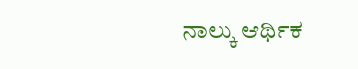ನಾಲ್ಕು ಆರ್ಥಿಕ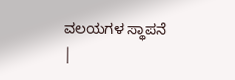ವಲಯಗಳ ಸ್ಥಾಪನೆ
|